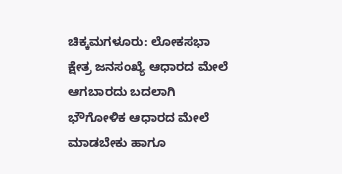ಚಿಕ್ಕಮಗಳೂರು: ಲೋಕಸಭಾ ಕ್ಷೇತ್ರ ಜನಸಂಖ್ಯೆ ಆಧಾರದ ಮೇಲೆ ಆಗಬಾರದು ಬದಲಾಗಿ ಭೌಗೋಳಿಕ ಆಧಾರದ ಮೇಲೆ ಮಾಡಬೇಕು ಹಾಗೂ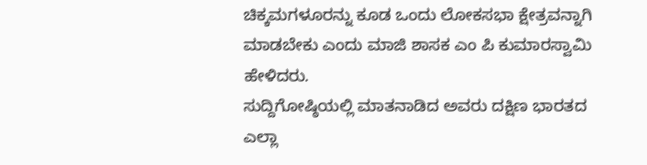ಚಿಕ್ಕಮಗಳೂರನ್ನು ಕೂಡ ಒಂದು ಲೋಕಸಭಾ ಕ್ಷೇತ್ರವನ್ನಾಗಿ ಮಾಡಬೇಕು ಎಂದು ಮಾಜಿ ಶಾಸಕ ಎಂ ಪಿ ಕುಮಾರಸ್ವಾಮಿ ಹೇಳಿದರು.
ಸುದ್ದಿಗೋಷ್ಠಿಯಲ್ಲಿ ಮಾತನಾಡಿದ ಅವರು ದಕ್ಷಿಣ ಭಾರತದ ಎಲ್ಲಾ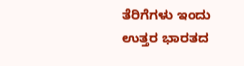ತೆರಿಗೆಗಳು ಇಂದು ಉತ್ತರ ಭಾರತದ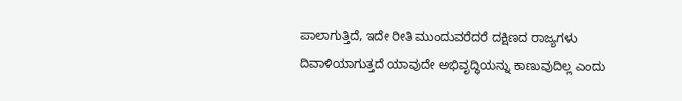ಪಾಲಾಗುತ್ತಿದೆ, ಇದೇ ರೀತಿ ಮುಂದುವರೆದರೆ ದಕ್ಷಿಣದ ರಾಜ್ಯಗಳು ದಿವಾಳಿಯಾಗುತ್ತದೆ ಯಾವುದೇ ಅಭಿವೃದ್ಧಿಯನ್ನು ಕಾಣುವುದಿಲ್ಲ ಎಂದು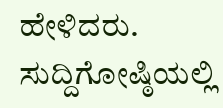ಹೇಳಿದರು.
ಸುದ್ದಿಗೋಷ್ಠಿಯಲ್ಲಿ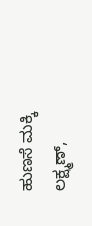ಹುಣಸೆ ಮಕ್ಕಿ ಲಕ್ಷ್ಮಣ್,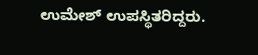ಉಮೇಶ್ ಉಪಸ್ಥಿತರಿದ್ದರು.